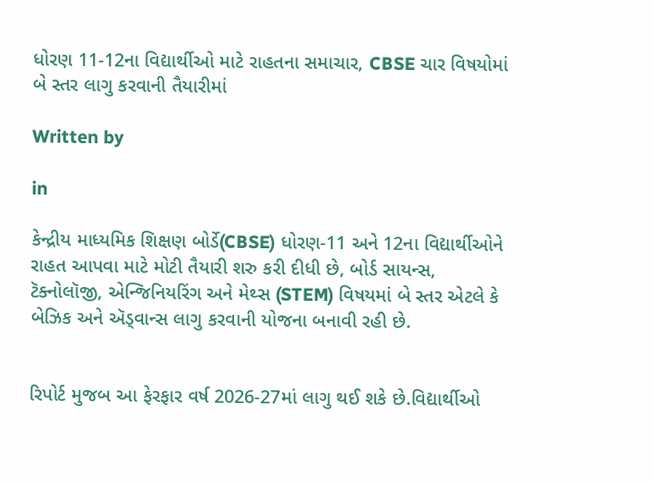ધોરણ 11-12ના વિદ્યાર્થીઓ માટે રાહતના સમાચાર, CBSE ચાર વિષયોમાં બે સ્તર લાગુ કરવાની તૈયારીમાં

Written by

in

કેન્દ્રીય માધ્યમિક શિક્ષણ બોર્ડે(CBSE) ધોરણ-11 અને 12ના વિદ્યાર્થીઓને રાહત આપવા માટે મોટી તૈયારી શરુ કરી દીધી છે, બોર્ડ સાયન્સ, ટૅક્નોલૉજી, એન્જિનિયરિંગ અને મેથ્સ (STEM) વિષયમાં બે સ્તર એટલે કે બેઝિક અને ઍડ્વાન્સ લાગુ કરવાની યોજના બનાવી રહી છે.


રિપોર્ટ મુજબ આ ફેરફાર વર્ષ 2026-27માં લાગુ થઈ શકે છે.વિદ્યાર્થીઓ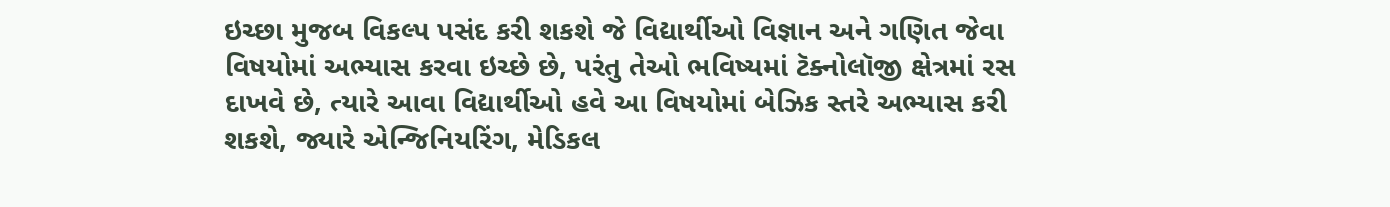ઇચ્છા મુજબ વિકલ્પ પસંદ કરી શકશે જે વિદ્યાર્થીઓ વિજ્ઞાન અને ગણિત જેવા વિષયોમાં અભ્યાસ કરવા ઇચ્છે છે, પરંતુ તેઓ ભવિષ્યમાં ટૅક્નોલૉજી ક્ષેત્રમાં રસ દાખવે છે, ત્યારે આવા વિદ્યાર્થીઓ હવે આ વિષયોમાં બેઝિક સ્તરે અભ્યાસ કરી શકશે, જ્યારે એન્જિનિયરિંગ, મેડિકલ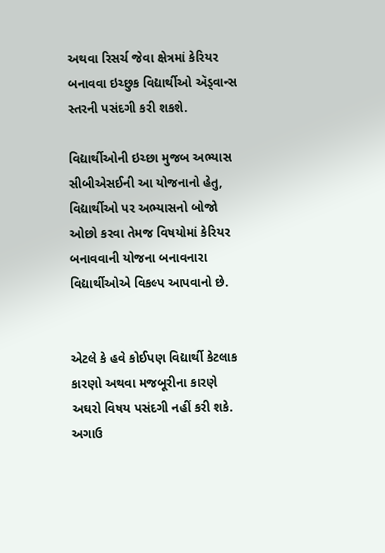અથવા રિસર્ચ જેવા ક્ષેત્રમાં કેરિયર બનાવવા ઇચ્છુક વિદ્યાર્થીઓ ઍડ્વાન્સ સ્તરની પસંદગી કરી શકશે.

વિદ્યાર્થીઓની ઇચ્છા મુજબ અભ્યાસ સીબીએસઈની આ યોજનાનો હેતુ, વિદ્યાર્થીઓ પર અભ્યાસનો બોજો ઓછો કરવા તેમજ વિષયોમાં કેરિયર બનાવવાની યોજના બનાવનારા વિદ્યાર્થીઓએ વિકલ્પ આપવાનો છે.


એટલે કે હવે કોઈપણ વિદ્યાર્થી કેટલાક કારણો અથવા મજબૂરીના કારણે અઘરો વિષય પસંદગી નહીં કરી શકે. અગાઉ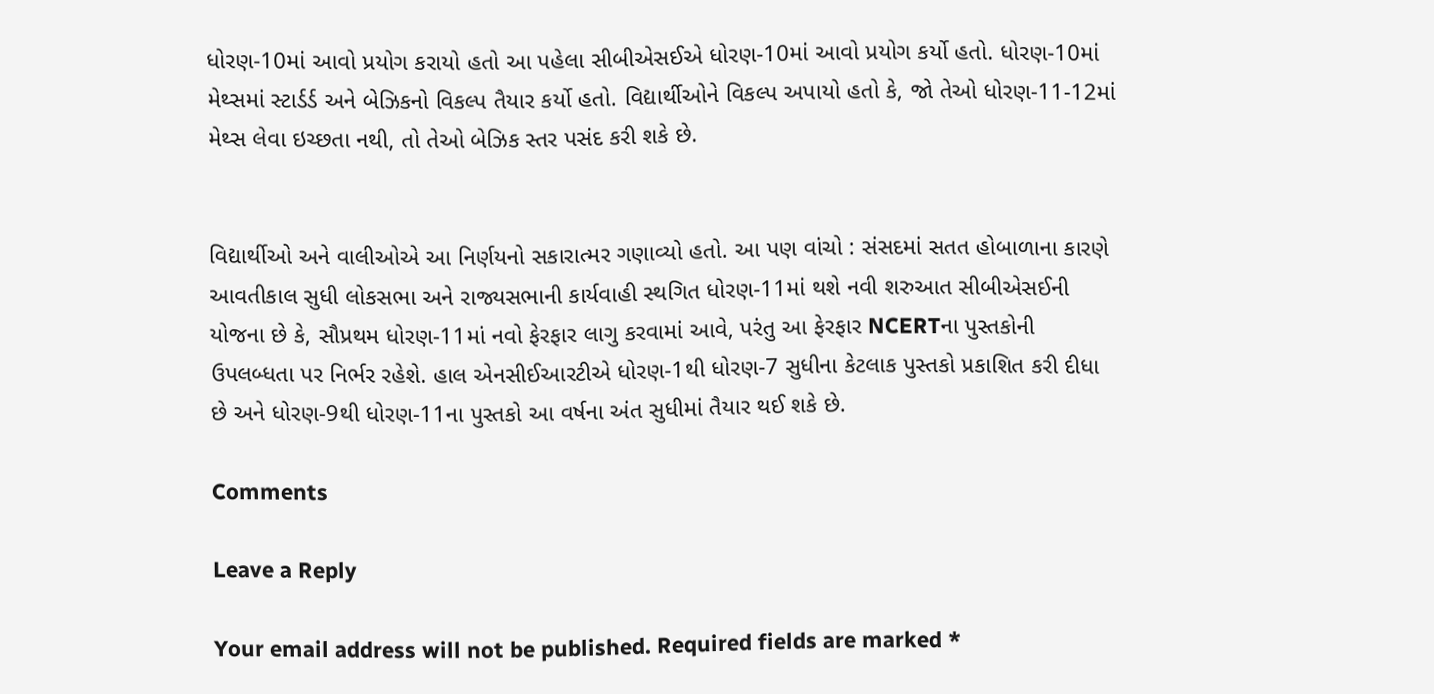ધોરણ-10માં આવો પ્રયોગ કરાયો હતો આ પહેલા સીબીએસઈએ ધોરણ-10માં આવો પ્રયોગ કર્યો હતો. ધોરણ-10માં મેથ્સમાં સ્ટાર્ડર્ડ અને બેઝિકનો વિકલ્પ તૈયાર કર્યો હતો. વિદ્યાર્થીઓને વિકલ્પ અપાયો હતો કે, જો તેઓ ધોરણ-11-12માં મેથ્સ લેવા ઇચ્છતા નથી, તો તેઓ બેઝિક સ્તર પસંદ કરી શકે છે.


વિદ્યાર્થીઓ અને વાલીઓએ આ નિર્ણયનો સકારાત્મર ગણાવ્યો હતો. આ પણ વાંચો : સંસદમાં સતત હોબાળાના કારણે આવતીકાલ સુધી લોકસભા અને રાજ્યસભાની કાર્યવાહી સ્થગિત ધોરણ-11માં થશે નવી શરુઆત સીબીએસઈની યોજના છે કે, સૌપ્રથમ ધોરણ-11માં નવો ફેરફાર લાગુ કરવામાં આવે, પરંતુ આ ફેરફાર NCERTના પુસ્તકોની ઉપલબ્ધતા પર નિર્ભર રહેશે. હાલ એનસીઈઆરટીએ ધોરણ-1થી ધોરણ-7 સુધીના કેટલાક પુસ્તકો પ્રકાશિત કરી દીધા છે અને ધોરણ-9થી ધોરણ-11ના પુસ્તકો આ વર્ષના અંત સુધીમાં તૈયાર થઈ શકે છે.

Comments

Leave a Reply

Your email address will not be published. Required fields are marked *